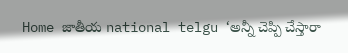Home జాతీయ national telgu ‘అన్నీ చెప్పి చేస్తారా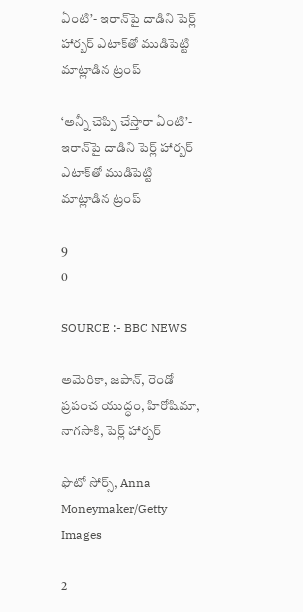ఏంటి’- ఇరాన్‌పై దాడిని పెర్ల్ హార్బర్ ఎటాక్‌‌తో ముడిపెట్టి మాట్లాడిన ట్రంప్

‘అన్నీ చెప్పి చేస్తారా ఏంటి’- ఇరాన్‌పై దాడిని పెర్ల్ హార్బర్ ఎటాక్‌‌తో ముడిపెట్టి మాట్లాడిన ట్రంప్

9
0

SOURCE :- BBC NEWS

అమెరికా, జపాన్, రెండో ప్రపంచ యుద్ధం, హిరోషిమా, నాగసాకి, పెర్ల్ హార్బర్

ఫొటో సోర్స్, Anna Moneymaker/Getty Images

2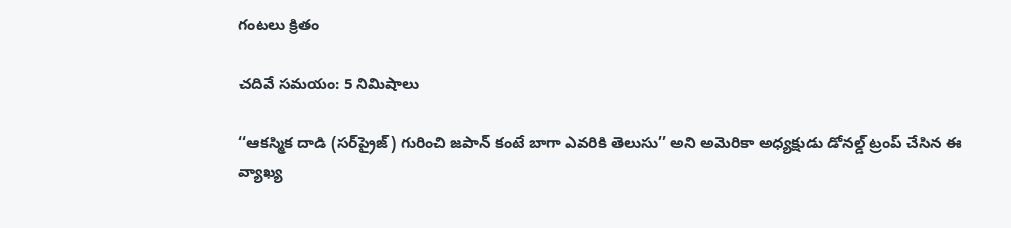గంటలు క్రితం

చదివే సమయం: 5 నిమిషాలు

‘‘ఆకస్మిక దాడి (సర్‌ప్రైజ్) గురించి జపాన్ కంటే బాగా ఎవరికి తెలుసు’’ అని అమెరికా అధ్యక్షుడు డోనల్డ్ ట్రంప్ చేసిన ఈ వ్యాఖ్య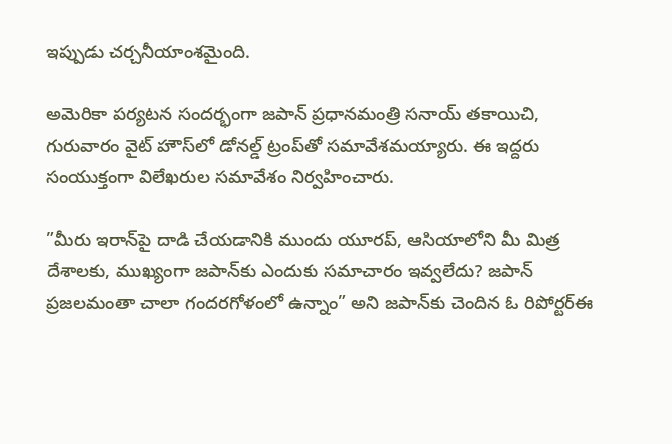ఇప్పుడు చర్చనీయాంశమైంది.

అమెరికా పర్యటన సందర్భంగా జపాన్ ప్రధానమంత్రి సనాయ్ తకాయిచి, గురువారం వైట్ హౌస్‌లో డోనల్డ్ ట్రంప్‌తో సమావేశమయ్యారు. ఈ ఇద్దరు సంయుక్తంగా విలేఖరుల సమావేశం నిర్వహించారు.

”మీరు ఇరాన్‌పై దాడి చేయడానికి ముందు యూరప్, ఆసియాలోని మీ మిత్ర దేశాలకు, ముఖ్యంగా జపాన్‌కు ఎందుకు సమాచారం ఇవ్వలేదు? జపాన్ ప్రజలమంతా చాలా గందరగోళంలో ఉన్నాం” అని జపాన్‌కు చెందిన ఓ రిపోర్టర్ఈ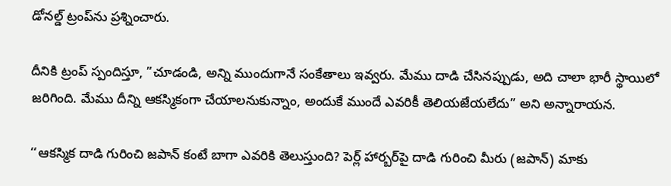డోనల్డ్ ట్రంప్‌ను ప్రశ్నించారు.

దీనికి ట్రంప్ స్పందిస్తూ, ”చూడండి, అన్ని ముందుగానే సంకేతాలు ఇవ్వరు. మేము దాడి చేసినప్పుడు, అది చాలా భారీ స్థాయిలో జరిగింది. మేము దీన్ని ఆకస్మికంగా చేయాలనుకున్నాం, అందుకే ముందే ఎవరికీ తెలియజేయలేదు” అని అన్నారాయన.

‘‘ఆకస్మిక దాడి గురించి జపాన్ కంటే బాగా ఎవరికి తెలుస్తుంది? పెర్ల్ హార్బర్‌పై దాడి గురించి మీరు (జపాన్) మాకు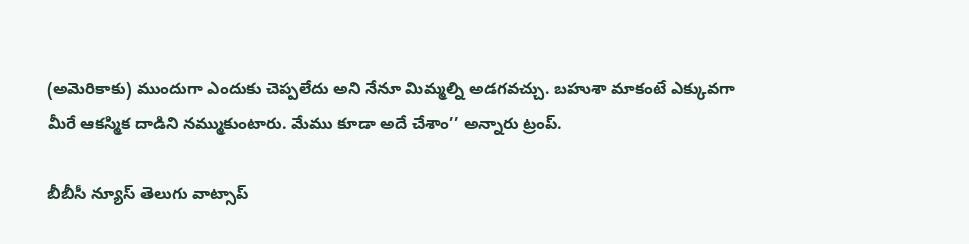(అమెరికాకు) ముందుగా ఎందుకు చెప్పలేదు అని నేనూ మిమ్మల్ని అడగవచ్చు. బహుశా మాకంటే ఎక్కువగా మీరే ఆకస్మిక దాడిని నమ్ముకుంటారు. మేము కూడా అదే చేశాం’’ అన్నారు ట్రంప్.

బీబీసీ న్యూస్ తెలుగు వాట్సాప్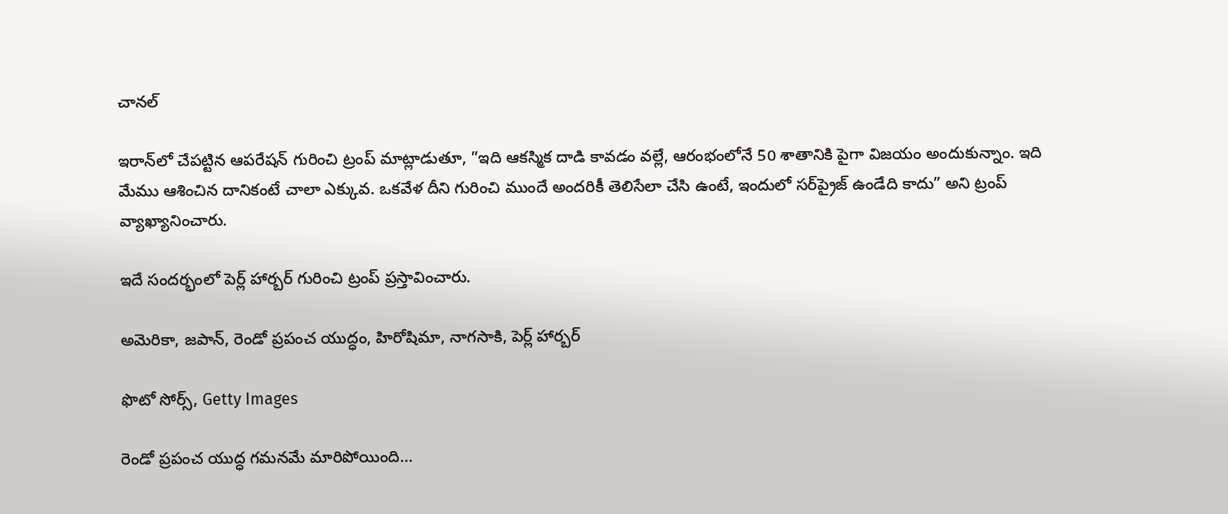చానల్

ఇరాన్‌లో చేపట్టిన ఆపరేషన్‌ గురించి ట్రంప్ మాట్లాడుతూ, ”ఇది ఆకస్మిక దాడి కావడం వల్లే, ఆరంభంలోనే 50 శాతానికి పైగా విజయం అందుకున్నాం. ఇది మేము ఆశించిన దానికంటే చాలా ఎక్కువ. ఒకవేళ దీని గురించి ముందే అందరికీ తెలిసేలా చేసి ఉంటే, ఇందులో సర్‌ప్రైజ్ ఉండేది కాదు” అని ట్రంప్ వ్యాఖ్యానించారు.

ఇదే సందర్భంలో పెర్ల్ హార్బర్ గురించి ట్రంప్ ప్రస్తావించారు.

అమెరికా, జపాన్, రెండో ప్రపంచ యుద్ధం, హిరోషిమా, నాగసాకి, పెర్ల్ హార్బర్

ఫొటో సోర్స్, Getty Images

రెండో ప్రపంచ యుద్ధ గమనమే మారిపోయింది…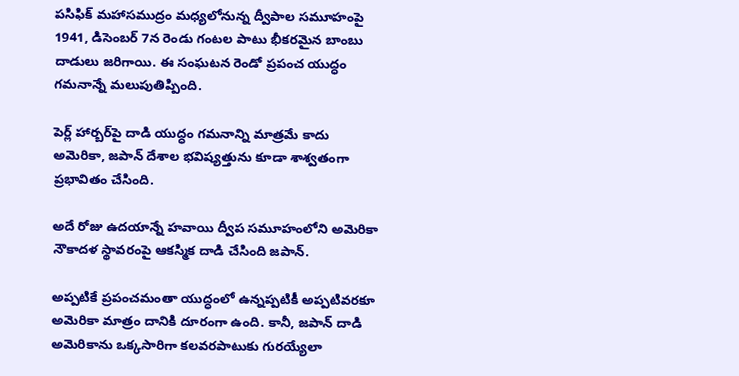పసిఫిక్ మహాసముద్రం మధ్యలోనున్న ద్వీపాల సమూహంపై 1941, డిసెంబర్ 7న రెండు గంటల పాటు భీకరమైన బాంబు దాడులు జరిగాయి. ఈ సంఘటన రెండో ప్రపంచ యుద్ధం గమనాన్నే మలుపుతిప్పింది.

పెర్ల్ హార్బర్‌పై దాడి యుద్ధం గమనాన్ని మాత్రమే కాదు అమెరికా, జపాన్ దేశాల భవిష్యత్తును కూడా శాశ్వతంగా ప్రభావితం చేసింది.

అదే రోజు ఉదయాన్నే హవాయి ద్వీప సమూహంలోని అమెరికా నౌకాదళ స్థావరంపై ఆకస్మిక దాడి చేసింది జపాన్.

అప్పటికే ప్రపంచమంతా యుద్ధంలో ఉన్నప్పటికీ అప్పటివరకూ అమెరికా మాత్రం దానికి దూరంగా ఉంది. కానీ, జపాన్ దాడి అమెరికాను ఒక్కసారిగా కలవరపాటుకు గురయ్యేలా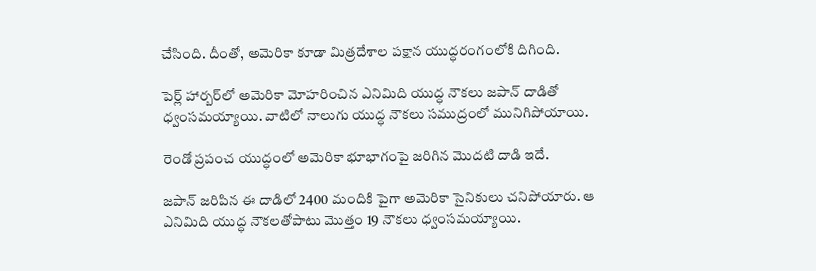చేసింది. దీంతో, అమెరికా కూడా మిత్రదేశాల పక్షాన యుద్ధరంగంలోకి దిగింది.

పెర్ల్ హార్బర్‌లో అమెరికా మోహరించిన ఎనిమిది యుద్ధ నౌకలు జపాన్ దాడితో ధ్వంసమయ్యాయి. వాటిలో నాలుగు యుద్ధ నౌకలు సముద్రంలో మునిగిపోయాయి.

రెండో ప్రపంచ యుద్ధంలో అమెరికా భూభాగంపై జరిగిన మొదటి దాడి ఇదే.

జపాన్ జరిపిన ఈ దాడిలో 2400 మందికి పైగా అమెరికా సైనికులు చనిపోయారు. ఆ ఎనిమిది యుద్ధ నౌకలతోపాటు మొత్తం 19 నౌకలు ధ్వంసమయ్యాయి.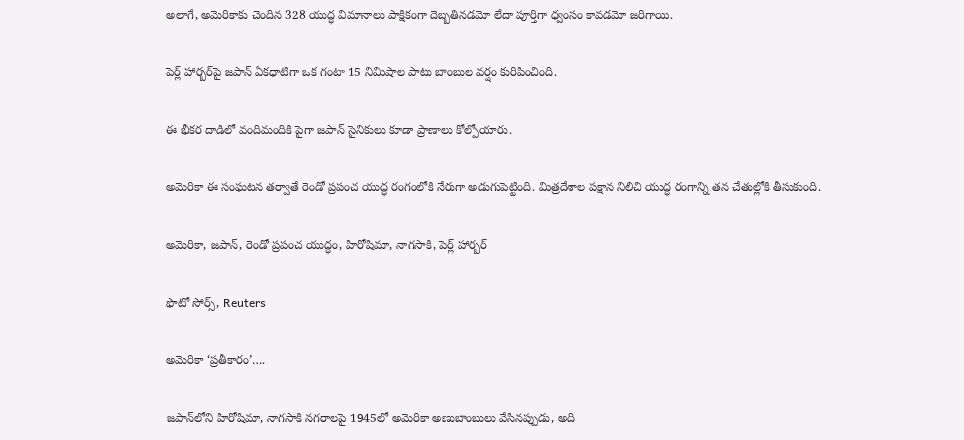అలాగే, అమెరికాకు చెందిన 328 యుద్ధ విమానాలు పాక్షికంగా దెబ్బతినడమో లేదా పూర్తిగా ధ్వంసం కావడమో జరిగాయి.

పెర్ల్ హార్బర్‌పై జపాన్ ఏకధాటిగా ఒక గంటా 15 నిమిషాల పాటు బాంబుల వర్షం కురిపించింది.

ఈ భీకర దాడిలో వందిమందికి పైగా జపాన్ సైనికులు కూడా ప్రాణాలు కోల్పోయారు.

అమెరికా ఈ సంఘటన తర్వాతే రెండో ప్రపంచ యుద్ధ రంగంలోకి నేరుగా అడుగుపెట్టింది. మిత్రదేశాల పక్షాన నిలిచి యుద్ధ రంగాన్ని తన చేతుల్లోకి తీసుకుంది.

అమెరికా, జపాన్, రెండో ప్రపంచ యుద్ధం, హిరోషిమా, నాగసాకి, పెర్ల్ హార్బర్

ఫొటో సోర్స్, Reuters

అమెరికా ‘ప్రతీకారం’….

జపాన్‌లోని హిరోషిమా, నాగసాకి నగరాలపై 1945లో అమెరికా అణుబాంబులు వేసినప్పుడు, అది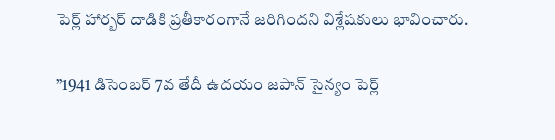పెర్ల్ హార్బర్‌ దాడికి ప్రతీకారంగానే జరిగిందని విశ్లేషకులు భావించారు.

”1941 డిసెంబర్ 7వ తేదీ ఉదయం జపాన్ సైన్యం పెర్ల్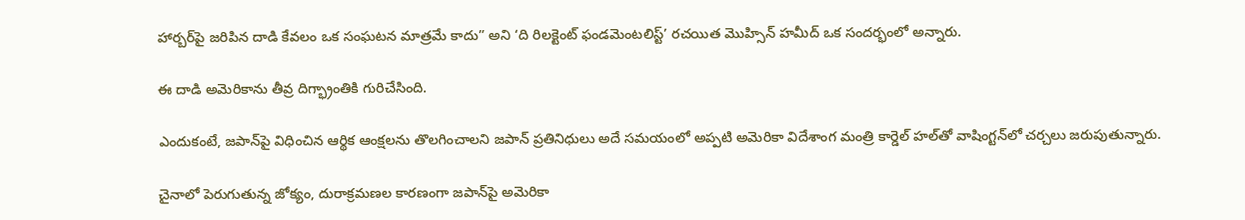హార్బర్‌పై జరిపిన దాడి కేవలం ఒక సంఘటన మాత్రమే కాదు” అని ‘ది రిలక్టెంట్ ఫండమెంటలిస్ట్’ రచయిత మొహ్సిన్ హమీద్ ఒక సందర్భంలో అన్నారు.

ఈ దాడి అమెరికాను తీవ్ర దిగ్భ్రాంతికి గురిచేసింది.

ఎందుకంటే, జపాన్‌పై విధించిన ఆర్థిక ఆంక్షలను తొలగించాలని జపాన్ ప్రతినిధులు అదే సమయంలో అప్పటి అమెరికా విదేశాంగ మంత్రి కార్డెల్ హల్‌తో వాషింగ్టన్‌లో చర్చలు జరుపుతున్నారు.

చైనాలో పెరుగుతున్న జోక్యం, దురాక్రమణల కారణంగా జపాన్‌పై అమెరికా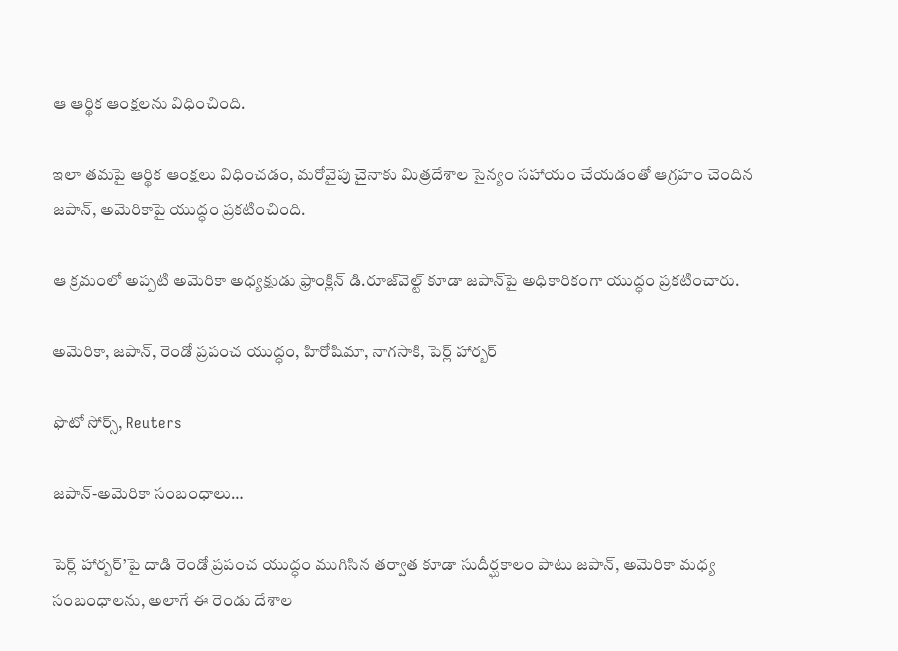ఆ ఆర్థిక ఆంక్షలను విధించింది.

ఇలా తమపై ఆర్థిక ఆంక్షలు విధించడం, మరోవైపు చైనాకు మిత్రదేశాల సైన్యం సహాయం చేయడంతో ఆగ్రహం చెందిన జపాన్, అమెరికాపై యుద్ధం ప్రకటించింది.

ఆ క్రమంలో అప్పటి అమెరికా అధ్యక్షుడు ఫ్రాంక్లిన్ డి.రూజ్‌వెల్ట్ కూడా జపాన్‌పై అధికారికంగా యుద్ధం ప్రకటించారు.

అమెరికా, జపాన్, రెండో ప్రపంచ యుద్ధం, హిరోషిమా, నాగసాకి, పెర్ల్ హార్బర్

ఫొటో సోర్స్, Reuters

జపాన్-అమెరికా సంబంధాలు…

పెర్ల్ హార్బర్’పై దాడి రెండో ప్రపంచ యుద్ధం ముగిసిన తర్వాత కూడా సుదీర్ఘకాలం పాటు జపాన్, అమెరికా మధ్య సంబంధాలను, అలాగే ఈ రెండు దేశాల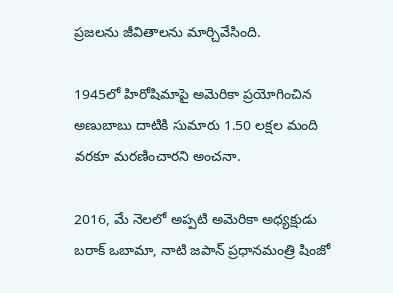ప్రజలను జీవితాలను మార్చివేసింది.

1945లో హిరోషిమాపై అమెరికా ప్రయోగించిన అణుబాబు దాటికి సుమారు 1.50 లక్షల మంది వరకూ మరణించారని అంచనా.

2016, మే నెలలో అప్పటి అమెరికా అధ్యక్షుడు బరాక్ ఒబామా, నాటి జపాన్ ప్రధానమంత్రి షింజో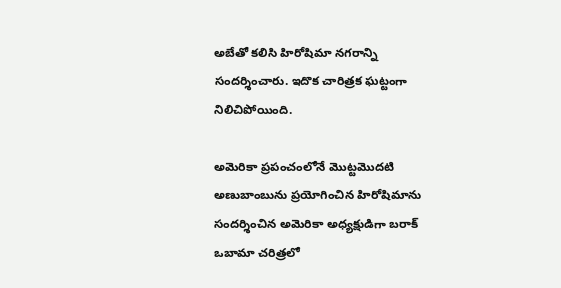అబేతో కలిసి హిరోషిమా నగరాన్ని సందర్శించారు. ఇదొక చారిత్రక ఘట్టంగా నిలిచిపోయింది.

అమెరికా ప్రపంచంలోనే మొట్టమొదటి అణుబాంబును ప్రయోగించిన హిరోషిమాను సందర్శించిన అమెరికా అధ్యక్షుడిగా బరాక్ ఒబామా చరిత్రలో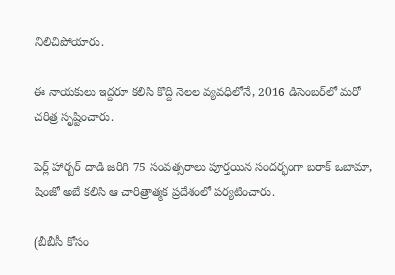నిలిచిపోయారు.

ఈ నాయకులు ఇద్దరూ కలిసి కొద్ది నెలల వ్యవధిలోనే, 2016 డిసెంబర్‌లో మరో చరిత్ర సృష్టించారు.

పెర్ల్ హార్బర్ దాడి జరిగి 75 సంవత్సరాలు పూర్తయిన సందర్భంగా బరాక్ ఒబామా, షింజో అబే కలిసి ఆ చారిత్రాత్మక ప్రదేశంలో పర్యటించారు.

(బీబీసీ కోసం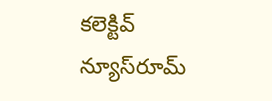కలెక్టివ్ న్యూస్‌రూమ్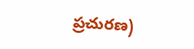ప్రచురణ)